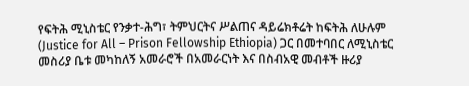የፍትሕ ሚኒስቴር የንቃተ-ሕግ፣ ትምህርትና ሥልጠና ዳይሬክቶሬት ከፍትሕ ለሁሉም (Justice for All – Prison Fellowship Ethiopia) ጋር በመተባበር ለሚኒስቴር መስሪያ ቤቱ መካከለኝ አመራሮች በአመራርነት እና በስብአዊ መብቶች ዙሪያ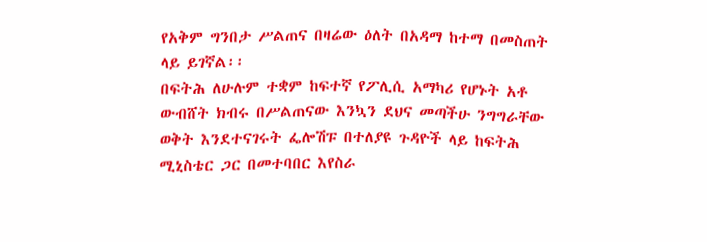የአቅም ግንበታ ሥልጠና በዛሬው ዕለት በአዳማ ከተማ በመስጠት ላይ ይገኛል፡፡
በፍትሕ ለሁሉም ተቋም ከፍተኛ የፖሊሲ አማካሪ የሆኑት አቶ ውብሸት ክብሩ በሥልጠናው እንኳን ደህና መጣችሁ ንግግራቸው ወቅት እንደተናገሩት ፌሎሽፑ በተለያዩ ጉዳዮች ላይ ከፍትሕ ሚኒስቴር ጋር በመተባበር እየስራ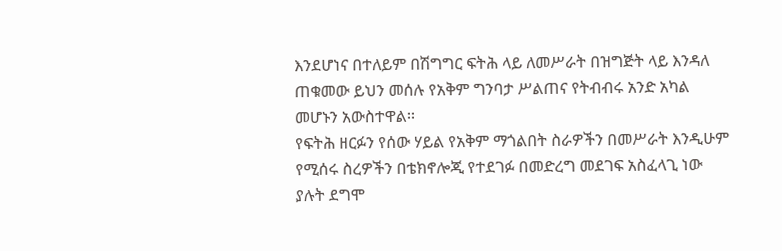እንደሆነና በተለይም በሽግግር ፍትሕ ላይ ለመሥራት በዝግጅት ላይ እንዳለ ጠቁመው ይህን መሰሉ የአቅም ግንባታ ሥልጠና የትብብሩ አንድ አካል መሆኑን አውስተዋል፡፡
የፍትሕ ዘርፉን የሰው ሃይል የአቅም ማጎልበት ስራዎችን በመሥራት እንዲሁም የሚሰሩ ስረዎችን በቴክኖሎጂ የተደገፉ በመድረግ መደገፍ አስፈላጊ ነው ያሉት ደግሞ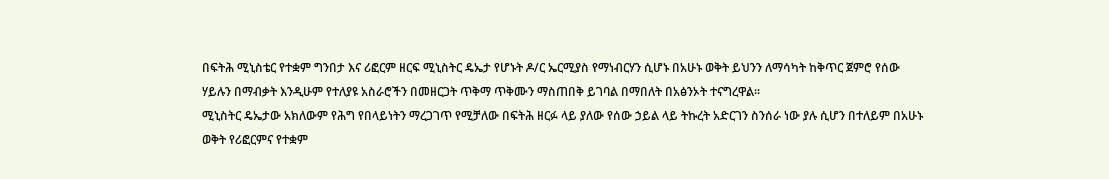በፍትሕ ሚኒስቴር የተቋም ግንበታ እና ሪፎርም ዘርፍ ሚኒስትር ዴኤታ የሆኑት ዶ/ር ኤርሚያስ የማነብርሃን ሲሆኑ በአሁኑ ወቅት ይህንን ለማሳካት ከቅጥር ጀምሮ የሰው ሃይሉን በማብቃት እንዲሁም የተለያዩ አስራሮችን በመዘርጋት ጥቅማ ጥቅሙን ማስጠበቅ ይገባል በማበለት በአፅንኦት ተናግረዋል፡፡
ሚኒስትር ዴኤታው አክለውም የሕግ የበላይነትን ማረጋገጥ የሚቻለው በፍትሕ ዘርፉ ላይ ያለው የሰው ኃይል ላይ ትኩረት አድርገን ስንሰራ ነው ያሉ ሲሆን በተለይም በአሁኑ ወቅት የሪፎርምና የተቋም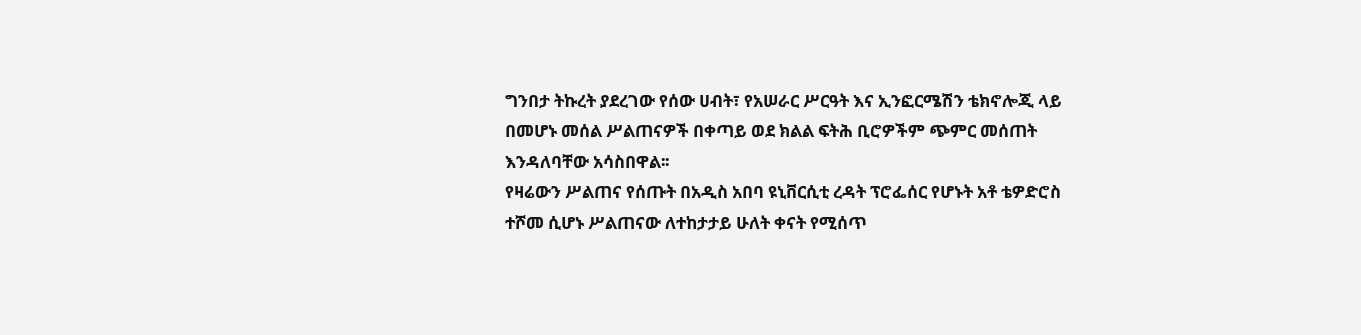ግንበታ ትኩረት ያደረገው የሰው ሀብት፣ የአሠራር ሥርዓት እና ኢንፎርሜሽን ቴክኖሎጂ ላይ በመሆኑ መሰል ሥልጠናዎች በቀጣይ ወደ ክልል ፍትሕ ቢሮዎችም ጭምር መሰጠት እንዳለባቸው አሳስበዋል፡፡
የዛሬውን ሥልጠና የሰጡት በአዲስ አበባ ዩኒቨርሲቲ ረዳት ፕሮፌሰር የሆኑት አቶ ቴዎድሮስ ተሾመ ሲሆኑ ሥልጠናው ለተከታታይ ሁለት ቀናት የሚሰጥ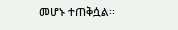መሆኑ ተጠቅሷል፡፡